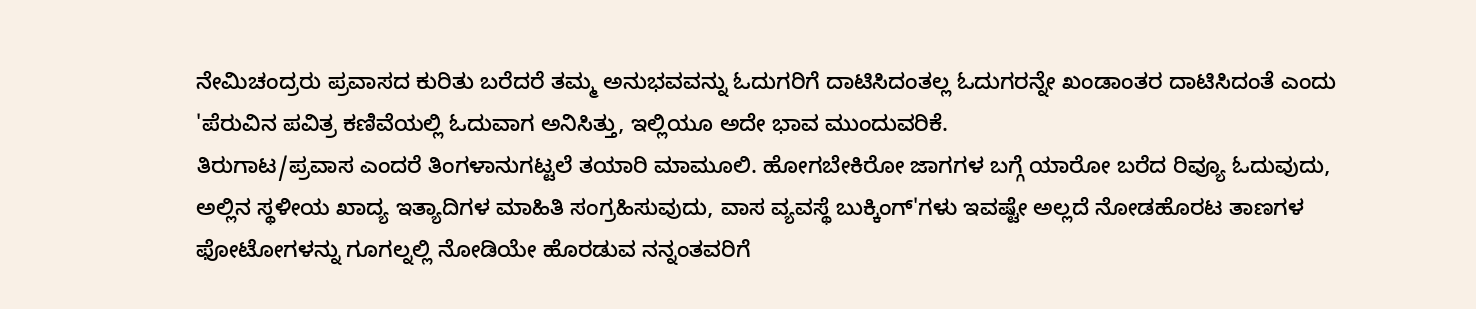ನೇಮಿಚಂದ್ರರು ಪ್ರವಾಸದ ಕುರಿತು ಬರೆದರೆ ತಮ್ಮ ಅನುಭವವನ್ನು ಓದುಗರಿಗೆ ದಾಟಿಸಿದಂತಲ್ಲ ಓದುಗರನ್ನೇ ಖಂಡಾಂತರ ದಾಟಿಸಿದಂತೆ ಎಂದು 'ಪೆರುವಿನ ಪವಿತ್ರ ಕಣಿವೆಯಲ್ಲಿ ಓದುವಾಗ ಅನಿಸಿತ್ತು, ಇಲ್ಲಿಯೂ ಅದೇ ಭಾವ ಮುಂದುವರಿಕೆ.
ತಿರುಗಾಟ/ಪ್ರವಾಸ ಎಂದರೆ ತಿಂಗಳಾನುಗಟ್ಟಲೆ ತಯಾರಿ ಮಾಮೂಲಿ. ಹೋಗಬೇಕಿರೋ ಜಾಗಗಳ ಬಗ್ಗೆ ಯಾರೋ ಬರೆದ ರಿವ್ಯೂ ಓದುವುದು, ಅಲ್ಲಿನ ಸ್ಥಳೀಯ ಖಾದ್ಯ ಇತ್ಯಾದಿಗಳ ಮಾಹಿತಿ ಸಂಗ್ರಹಿಸುವುದು, ವಾಸ ವ್ಯವಸ್ಥೆ ಬುಕ್ಕಿಂಗ್'ಗಳು ಇವಷ್ಟೇ ಅಲ್ಲದೆ ನೋಡಹೊರಟ ತಾಣಗಳ ಫೋಟೋಗಳನ್ನು ಗೂಗಲ್ನಲ್ಲಿ ನೋಡಿಯೇ ಹೊರಡುವ ನನ್ನಂತವರಿಗೆ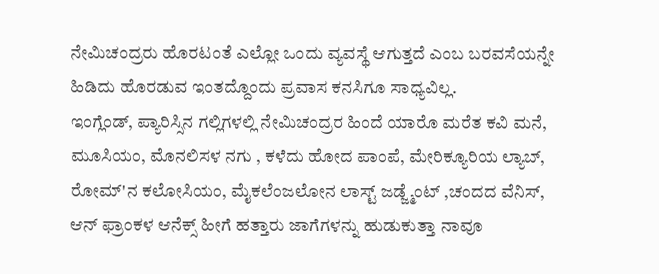ನೇಮಿಚಂದ್ರರು ಹೊರಟಂತೆ ಎಲ್ಲೋ ಒಂದು ವ್ಯವಸ್ಥೆ ಆಗುತ್ತದೆ ಎಂಬ ಬರವಸೆಯನ್ನೇ ಹಿಡಿದು ಹೊರಡುವ ಇಂತದ್ದೊಂದು ಪ್ರವಾಸ ಕನಸಿಗೂ ಸಾಧ್ಯವಿಲ್ಲ.
ಇಂಗ್ಲೆಂಡ್, ಪ್ಯಾರಿಸ್ಸಿನ ಗಲ್ಲಿಗಳಲ್ಲಿ ನೇಮಿಚಂದ್ರರ ಹಿಂದೆ ಯಾರೊ ಮರೆತ ಕವಿ ಮನೆ, ಮೂಸಿಯಂ, ಮೊನಲಿಸಳ ನಗು , ಕಳೆದು ಹೋದ ಪಾಂಪೆ, ಮೇರಿಕ್ಯೂರಿಯ ಲ್ಯಾಬ್, ರೋಮ್'ನ ಕಲೋಸಿಯಂ, ಮೈಕಲೆಂಜಲೋನ ಲಾಸ್ಟ್ ಜಡ್ಜ್ಮೆಂಟ್ ,ಚಂದದ ವೆನಿಸ್, ಆನ್ ಫ್ರಾಂಕಳ ಆನೆಕ್ಸ್ ಹೀಗೆ ಹತ್ತಾರು ಜಾಗೆಗಳನ್ನು ಹುಡುಕುತ್ತಾ ನಾವೂ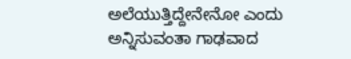ಅಲೆಯುತ್ತಿದ್ದೇನೇನೋ ಎಂದು ಅನ್ನಿಸುವಂತಾ ಗಾಢವಾದ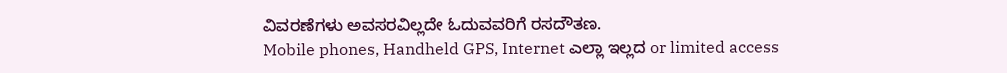ವಿವರಣೆಗಳು ಅವಸರವಿಲ್ಲದೇ ಓದುವವರಿಗೆ ರಸದೌತಣ.
Mobile phones, Handheld GPS, Internet ಎಲ್ಲಾ ಇಲ್ಲದ or limited access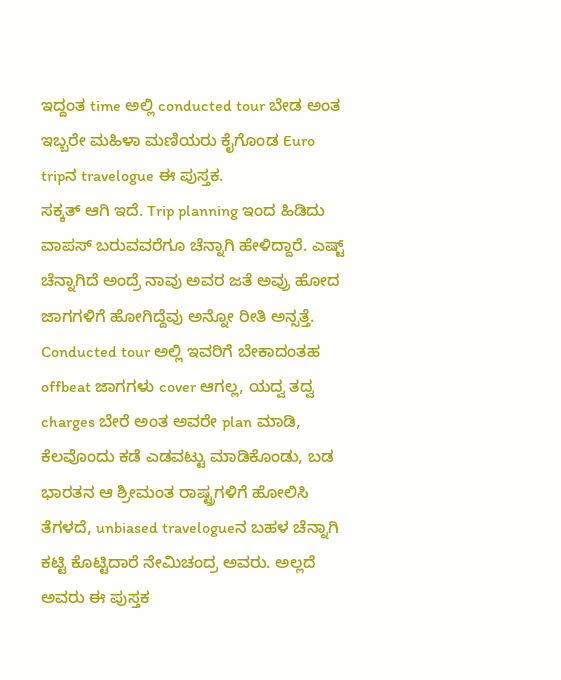ಇದ್ದಂತ time ಅಲ್ಲಿ conducted tour ಬೇಡ ಅಂತ ಇಬ್ಬರೇ ಮಹಿಳಾ ಮಣಿಯರು ಕೈಗೊಂಡ Euro tripನ travelogue ಈ ಪುಸ್ತಕ.
ಸಕ್ಕತ್ ಆಗಿ ಇದೆ. Trip planning ಇಂದ ಹಿಡಿದು ವಾಪಸ್ ಬರುವವರೆಗೂ ಚೆನ್ನಾಗಿ ಹೇಳಿದ್ದಾರೆ. ಎಷ್ಟ್ ಚೆನ್ನಾಗಿದೆ ಅಂದ್ರೆ ನಾವು ಅವರ ಜತೆ ಅವ್ರು ಹೋದ ಜಾಗಗಳಿಗೆ ಹೋಗಿದ್ದೆವು ಅನ್ನೋ ರೀತಿ ಅನ್ಸತ್ತೆ. Conducted tour ಅಲ್ಲಿ ಇವರಿಗೆ ಬೇಕಾದಂತಹ offbeat ಜಾಗಗಳು cover ಆಗಲ್ಲ, ಯದ್ವ ತದ್ವ charges ಬೇರೆ ಅಂತ ಅವರೇ plan ಮಾಡಿ, ಕೆಲವೊಂದು ಕಡೆ ಎಡವಟ್ಟು ಮಾಡಿಕೊಂಡು, ಬಡ ಭಾರತನ ಆ ಶ್ರೀಮಂತ ರಾಷ್ಟ್ರಗಳಿಗೆ ಹೋಲಿಸಿ ತೆಗಳದೆ, unbiased travelogueನ ಬಹಳ ಚೆನ್ನಾಗಿ ಕಟ್ಟಿ ಕೊಟ್ಟಿದಾರೆ ನೇಮಿಚಂದ್ರ ಅವರು. ಅಲ್ಲದೆ ಅವರು ಈ ಪುಸ್ತಕ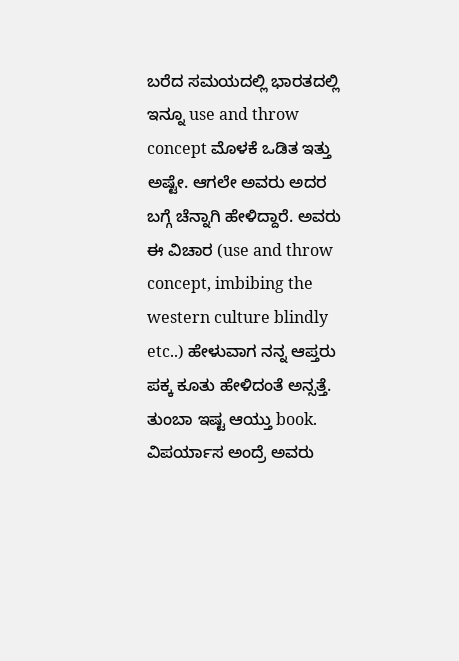ಬರೆದ ಸಮಯದಲ್ಲಿ ಭಾರತದಲ್ಲಿ ಇನ್ನೂ use and throw concept ಮೊಳಕೆ ಒಡಿತ ಇತ್ತು ಅಷ್ಟೇ. ಆಗಲೇ ಅವರು ಅದರ ಬಗ್ಗೆ ಚೆನ್ನಾಗಿ ಹೇಳಿದ್ದಾರೆ. ಅವರು ಈ ವಿಚಾರ (use and throw concept, imbibing the western culture blindly etc..) ಹೇಳುವಾಗ ನನ್ನ ಆಪ್ತರು ಪಕ್ಕ ಕೂತು ಹೇಳಿದಂತೆ ಅನ್ಸತ್ತೆ. ತುಂಬಾ ಇಷ್ಟ ಆಯ್ತು book. ವಿಪರ್ಯಾಸ ಅಂದ್ರೆ ಅವರು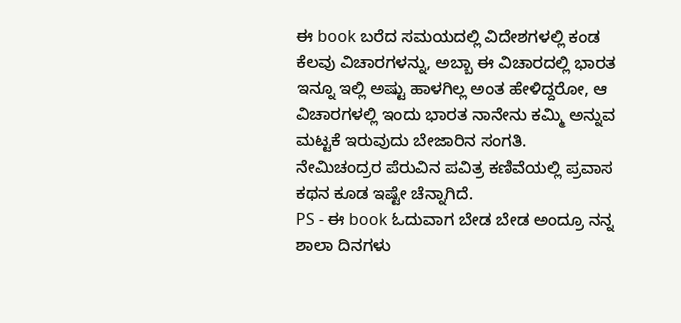ಈ book ಬರೆದ ಸಮಯದಲ್ಲಿ ವಿದೇಶಗಳಲ್ಲಿ ಕಂಡ ಕೆಲವು ವಿಚಾರಗಳನ್ನು, ಅಬ್ಬಾ ಈ ವಿಚಾರದಲ್ಲಿ ಭಾರತ ಇನ್ನೂ ಇಲ್ಲಿ ಅಷ್ಟು ಹಾಳಗಿಲ್ಲ ಅಂತ ಹೇಳಿದ್ದರೋ, ಆ ವಿಚಾರಗಳಲ್ಲಿ ಇಂದು ಭಾರತ ನಾನೇನು ಕಮ್ಮಿ ಅನ್ನುವ ಮಟ್ಟಕೆ ಇರುವುದು ಬೇಜಾರಿನ ಸಂಗತಿ.
ನೇಮಿಚಂದ್ರರ ಪೆರುವಿನ ಪವಿತ್ರ ಕಣಿವೆಯಲ್ಲಿ ಪ್ರವಾಸ ಕಥನ ಕೂಡ ಇಷ್ಟೇ ಚೆನ್ನಾಗಿದೆ.
PS - ಈ book ಓದುವಾಗ ಬೇಡ ಬೇಡ ಅಂದ್ರೂ ನನ್ನ ಶಾಲಾ ದಿನಗಳು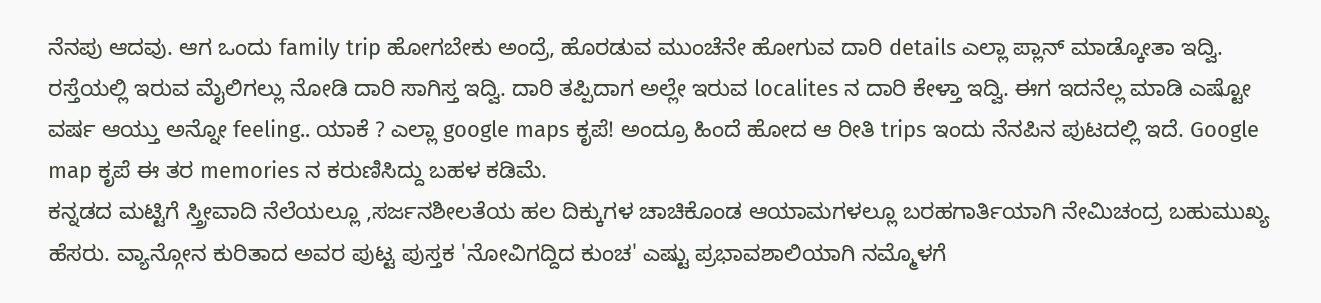ನೆನಪು ಆದವು. ಆಗ ಒಂದು family trip ಹೋಗಬೇಕು ಅಂದ್ರೆ, ಹೊರಡುವ ಮುಂಚೆನೇ ಹೋಗುವ ದಾರಿ details ಎಲ್ಲಾ ಪ್ಲಾನ್ ಮಾಡ್ಕೋತಾ ಇದ್ವಿ. ರಸ್ತೆಯಲ್ಲಿ ಇರುವ ಮೈಲಿಗಲ್ಲು ನೋಡಿ ದಾರಿ ಸಾಗಿಸ್ತ ಇದ್ವಿ. ದಾರಿ ತಪ್ಪಿದಾಗ ಅಲ್ಲೇ ಇರುವ localites ನ ದಾರಿ ಕೇಳ್ತಾ ಇದ್ವಿ. ಈಗ ಇದನೆಲ್ಲ ಮಾಡಿ ಎಷ್ಟೋ ವರ್ಷ ಆಯ್ತು ಅನ್ನೋ feeling.. ಯಾಕೆ ? ಎಲ್ಲಾ google maps ಕೃಪೆ! ಅಂದ್ರೂ ಹಿಂದೆ ಹೋದ ಆ ರೀತಿ trips ಇಂದು ನೆನಪಿನ ಪುಟದಲ್ಲಿ ಇದೆ. Google map ಕೃಪೆ ಈ ತರ memories ನ ಕರುಣಿಸಿದ್ದು ಬಹಳ ಕಡಿಮೆ.
ಕನ್ನಡದ ಮಟ್ಟಿಗೆ ಸ್ತ್ರೀವಾದಿ ನೆಲೆಯಲ್ಲೂ ,ಸರ್ಜನಶೀಲತೆಯ ಹಲ ದಿಕ್ಕುಗಳ ಚಾಚಿಕೊಂಡ ಆಯಾಮಗಳಲ್ಲೂ ಬರಹಗಾರ್ತಿಯಾಗಿ ನೇಮಿಚಂದ್ರ ಬಹುಮುಖ್ಯ ಹೆಸರು. ವ್ಯಾನ್ಗೋನ ಕುರಿತಾದ ಅವರ ಪುಟ್ಟ ಪುಸ್ತಕ 'ನೋವಿಗದ್ದಿದ ಕುಂಚ' ಎಷ್ಟು ಪ್ರಭಾವಶಾಲಿಯಾಗಿ ನಮ್ಮೊಳಗೆ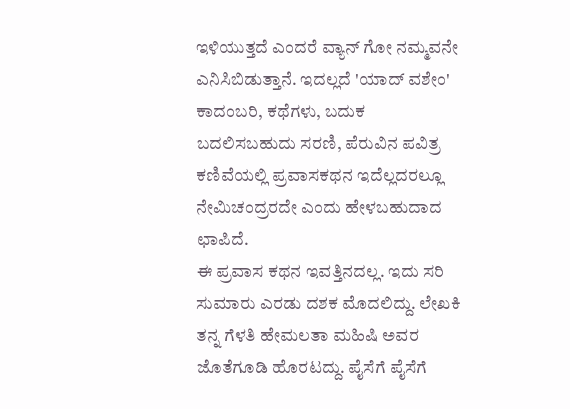ಇಳಿಯುತ್ತದೆ ಎಂದರೆ ವ್ಯಾನ್ ಗೋ ನಮ್ಮವನೇ ಎನಿಸಿಬಿಡುತ್ತಾನೆ. ಇದಲ್ಲದೆ 'ಯಾದ್ ವಶೇಂ' ಕಾದಂಬರಿ, ಕಥೆಗಳು, ಬದುಕ ಬದಲಿಸಬಹುದು ಸರಣಿ, ಪೆರುವಿನ ಪವಿತ್ರ ಕಣಿವೆಯಲ್ಲಿ ಪ್ರವಾಸಕಥನ ಇದೆಲ್ಲದರಲ್ಲೂ ನೇಮಿಚಂದ್ರರದೇ ಎಂದು ಹೇಳಬಹುದಾದ ಛಾಪಿದೆ.
ಈ ಪ್ರವಾಸ ಕಥನ ಇವತ್ತಿನದಲ್ಲ. ಇದು ಸರಿ ಸುಮಾರು ಎರಡು ದಶಕ ಮೊದಲಿದ್ದು. ಲೇಖಕಿ ತನ್ನ ಗೆಳತಿ ಹೇಮಲತಾ ಮಹಿಷಿ ಅವರ ಜೊತೆಗೂಡಿ ಹೊರಟದ್ದು. ಪೈಸೆಗೆ ಪೈಸೆಗೆ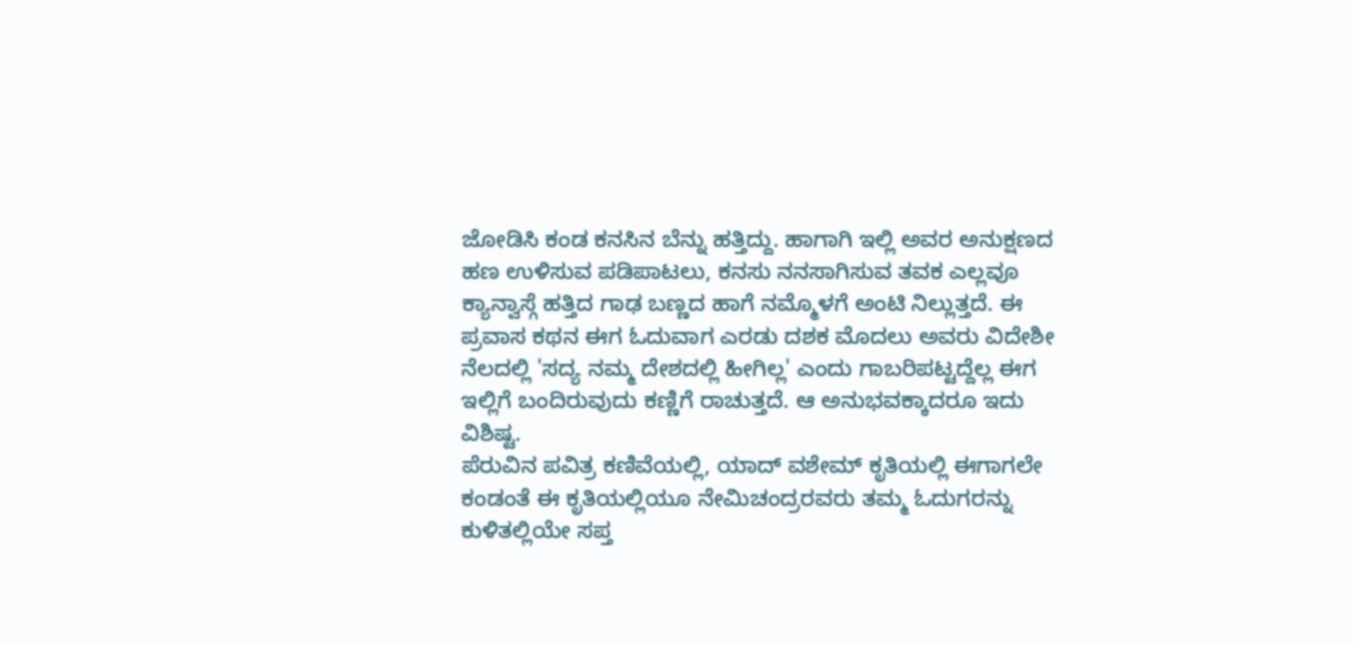ಜೋಡಿಸಿ ಕಂಡ ಕನಸಿನ ಬೆನ್ನು ಹತ್ತಿದ್ದು. ಹಾಗಾಗಿ ಇಲ್ಲಿ ಅವರ ಅನುಕ್ಷಣದ ಹಣ ಉಳಿಸುವ ಪಡಿಪಾಟಲು, ಕನಸು ನನಸಾಗಿಸುವ ತವಕ ಎಲ್ಲವೂ ಕ್ಯಾನ್ವಾಸ್ಗೆ ಹತ್ತಿದ ಗಾಢ ಬಣ್ಣದ ಹಾಗೆ ನಮ್ಮೊಳಗೆ ಅಂಟಿ ನಿಲ್ಲುತ್ತದೆ. ಈ ಪ್ರವಾಸ ಕಥನ ಈಗ ಓದುವಾಗ ಎರಡು ದಶಕ ಮೊದಲು ಅವರು ವಿದೇಶೀ ನೆಲದಲ್ಲಿ 'ಸದ್ಯ ನಮ್ಮ ದೇಶದಲ್ಲಿ ಹೀಗಿಲ್ಲ' ಎಂದು ಗಾಬರಿಪಟ್ಟದ್ದೆಲ್ಲ ಈಗ ಇಲ್ಲಿಗೆ ಬಂದಿರುವುದು ಕಣ್ಣಿಗೆ ರಾಚುತ್ತದೆ. ಆ ಅನುಭವಕ್ಕಾದರೂ ಇದು ವಿಶಿಷ್ಟ.
ಪೆರುವಿನ ಪವಿತ್ರ ಕಣಿವೆಯಲ್ಲಿ, ಯಾದ್ ವಶೇಮ್ ಕೃತಿಯಲ್ಲಿ ಈಗಾಗಲೇ ಕಂಡಂತೆ ಈ ಕೃತಿಯಲ್ಲಿಯೂ ನೇಮಿಚಂದ್ರರವರು ತಮ್ಮ ಓದುಗರನ್ನು ಕುಳಿತಲ್ಲಿಯೇ ಸಪ್ತ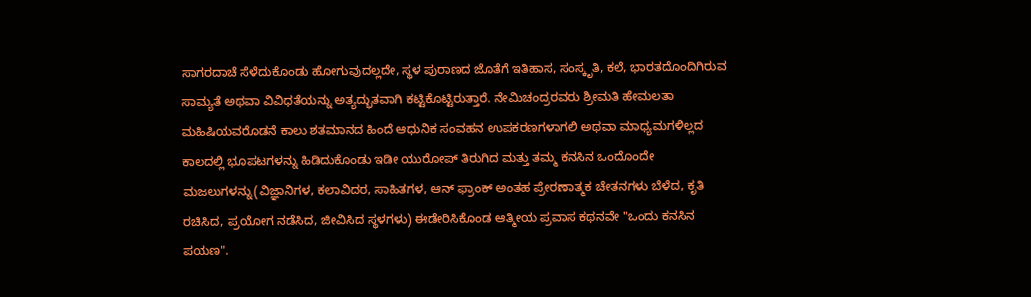ಸಾಗರದಾಚೆ ಸೆಳೆದುಕೊಂಡು ಹೋಗುವುದಲ್ಲದೇ, ಸ್ಥಳ ಪುರಾಣದ ಜೊತೆಗೆ ಇತಿಹಾಸ, ಸಂಸ್ಕೃತಿ, ಕಲೆ, ಭಾರತದೊಂದಿಗಿರುವ ಸಾಮ್ಯತೆ ಅಥವಾ ವಿವಿಧತೆಯನ್ನು ಅತ್ಯದ್ಭುತವಾಗಿ ಕಟ್ಟಿಕೊಟ್ಟಿರುತ್ತಾರೆ. ನೇಮಿಚಂದ್ರರವರು ಶ್ರೀಮತಿ ಹೇಮಲತಾ ಮಹಿಷಿಯವರೊಡನೆ ಕಾಲು ಶತಮಾನದ ಹಿಂದೆ ಆಧುನಿಕ ಸಂವಹನ ಉಪಕರಣಗಳಾಗಲಿ ಅಥವಾ ಮಾಧ್ಯಮಗಳಿಲ್ಲದ ಕಾಲದಲ್ಲಿ ಭೂಪಟಗಳನ್ನು ಹಿಡಿದುಕೊಂಡು ಇಡೀ ಯುರೋಪ್ ತಿರುಗಿದ ಮತ್ತು ತಮ್ಮ ಕನಸಿನ ಒಂದೊಂದೇ ಮಜಲುಗಳನ್ನು(ವಿಜ್ಞಾನಿಗಳ, ಕಲಾವಿದರ, ಸಾಹಿತಗಳ, ಆನ್ ಫ್ರಾಂಕ್ ಅಂತಹ ಪ್ರೇರಣಾತ್ಮಕ ಚೇತನಗಳು ಬೆಳೆದ, ಕೃತಿ ರಚಿಸಿದ, ಪ್ರಯೋಗ ನಡೆಸಿದ, ಜೀವಿಸಿದ ಸ್ಥಳಗಳು) ಈಡೇರಿಸಿಕೊಂಡ ಆತ್ಮೀಯ ಪ್ರವಾಸ ಕಥನವೇ "ಒಂದು ಕನಸಿನ ಪಯಣ".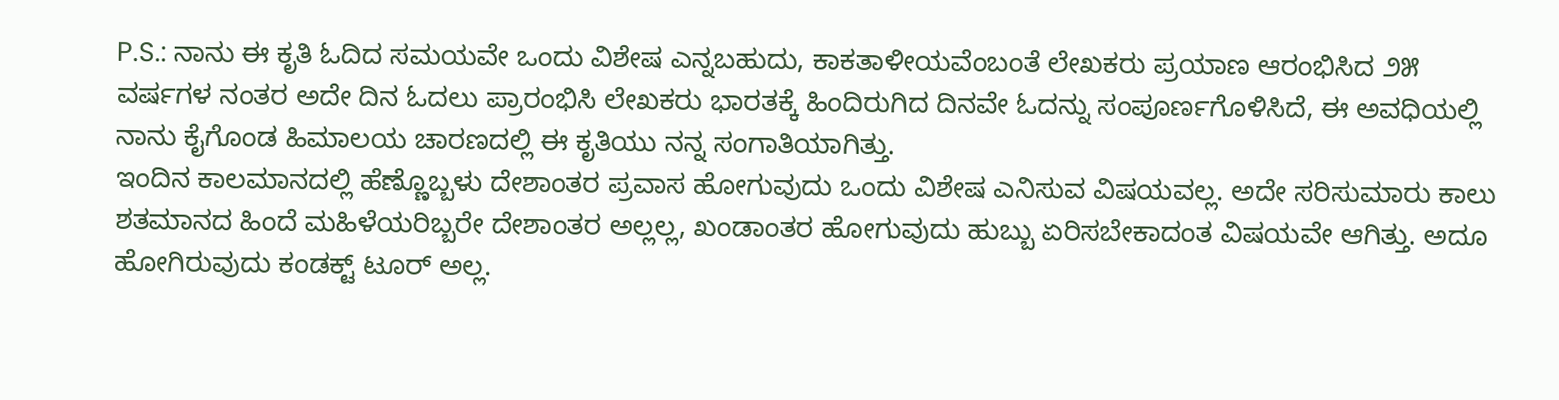P.S.: ನಾನು ಈ ಕೃತಿ ಓದಿದ ಸಮಯವೇ ಒಂದು ವಿಶೇಷ ಎನ್ನಬಹುದು, ಕಾಕತಾಳೀಯವೆಂಬಂತೆ ಲೇಖಕರು ಪ್ರಯಾಣ ಆರಂಭಿಸಿದ ೨೫ ವರ್ಷಗಳ ನಂತರ ಅದೇ ದಿನ ಓದಲು ಪ್ರಾರಂಭಿಸಿ ಲೇಖಕರು ಭಾರತಕ್ಕೆ ಹಿಂದಿರುಗಿದ ದಿನವೇ ಓದನ್ನು ಸಂಪೂರ್ಣಗೊಳಿಸಿದೆ, ಈ ಅವಧಿಯಲ್ಲಿ ನಾನು ಕೈಗೊಂಡ ಹಿಮಾಲಯ ಚಾರಣದಲ್ಲಿ ಈ ಕೃತಿಯು ನನ್ನ ಸಂಗಾತಿಯಾಗಿತ್ತು.
ಇಂದಿನ ಕಾಲಮಾನದಲ್ಲಿ ಹೆಣ್ಣೊಬ್ಬಳು ದೇಶಾಂತರ ಪ್ರವಾಸ ಹೋಗುವುದು ಒಂದು ವಿಶೇಷ ಎನಿಸುವ ವಿಷಯವಲ್ಲ. ಅದೇ ಸರಿಸುಮಾರು ಕಾಲು ಶತಮಾನದ ಹಿಂದೆ ಮಹಿಳೆಯರಿಬ್ಬರೇ ದೇಶಾಂತರ ಅಲ್ಲಲ್ಲ, ಖಂಡಾಂತರ ಹೋಗುವುದು ಹುಬ್ಬು ಏರಿಸಬೇಕಾದಂತ ವಿಷಯವೇ ಆಗಿತ್ತು. ಅದೂ ಹೋಗಿರುವುದು ಕಂಡಕ್ಟ್ ಟೂರ್ ಅಲ್ಲ.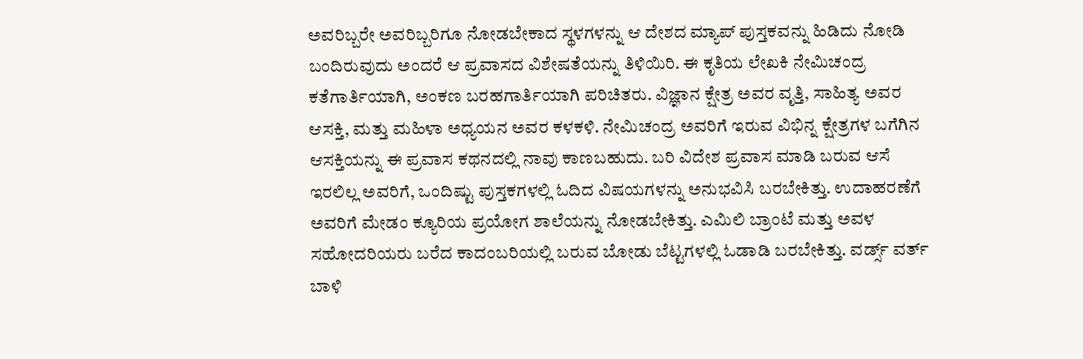ಅವರಿಬ್ಬರೇ ಅವರಿಬ್ಬರಿಗೂ ನೋಡಬೇಕಾದ ಸ್ಥಳಗಳನ್ನು ಆ ದೇಶದ ಮ್ಯಾಪ್ ಪುಸ್ತಕವನ್ನು ಹಿಡಿದು ನೋಡಿ ಬಂದಿರುವುದು ಅಂದರೆ ಆ ಪ್ರವಾಸದ ವಿಶೇಷತೆಯನ್ನು ತಿಳಿಯಿರಿ. ಈ ಕೃತಿಯ ಲೇಖಕಿ ನೇಮಿಚಂದ್ರ ಕತೆಗಾರ್ತಿಯಾಗಿ, ಅಂಕಣ ಬರಹಗಾರ್ತಿಯಾಗಿ ಪರಿಚಿತರು. ವಿಜ್ಞಾನ ಕ್ಷೇತ್ರ ಅವರ ವೃತ್ತಿ, ಸಾಹಿತ್ಯ ಅವರ ಆಸಕ್ತಿ, ಮತ್ತು ಮಹಿಳಾ ಅಧ್ಯಯನ ಅವರ ಕಳಕಳಿ. ನೇಮಿಚಂದ್ರ ಅವರಿಗೆ ಇರುವ ವಿಭಿನ್ನ ಕ್ಷೇತ್ರಗಳ ಬಗೆಗಿನ ಆಸಕ್ತಿಯನ್ನು ಈ ಪ್ರವಾಸ ಕಥನದಲ್ಲಿ ನಾವು ಕಾಣಬಹುದು. ಬರಿ ವಿದೇಶ ಪ್ರವಾಸ ಮಾಡಿ ಬರುವ ಆಸೆ ಇರಲಿಲ್ಲ ಅವರಿಗೆ, ಒಂದಿಷ್ಟು ಪುಸ್ತಕಗಳಲ್ಲಿ ಓದಿದ ವಿಷಯಗಳನ್ನು ಅನುಭವಿಸಿ ಬರಬೇಕಿತ್ತು. ಉದಾಹರಣೆಗೆ ಅವರಿಗೆ ಮೇಡಂ ಕ್ಯೂರಿಯ ಪ್ರಯೋಗ ಶಾಲೆಯನ್ನು ನೋಡಬೇಕಿತ್ತು. ಎಮಿಲಿ ಬ್ರಾಂಟೆ ಮತ್ತು ಅವಳ ಸಹೋದರಿಯರು ಬರೆದ ಕಾದಂಬರಿಯಲ್ಲಿ ಬರುವ ಬೋಡು ಬೆಟ್ಟಗಳಲ್ಲಿ ಓಡಾಡಿ ಬರಬೇಕಿತ್ತು. ವರ್ಡ್ಸ್ ವರ್ತ್ ಬಾಳಿ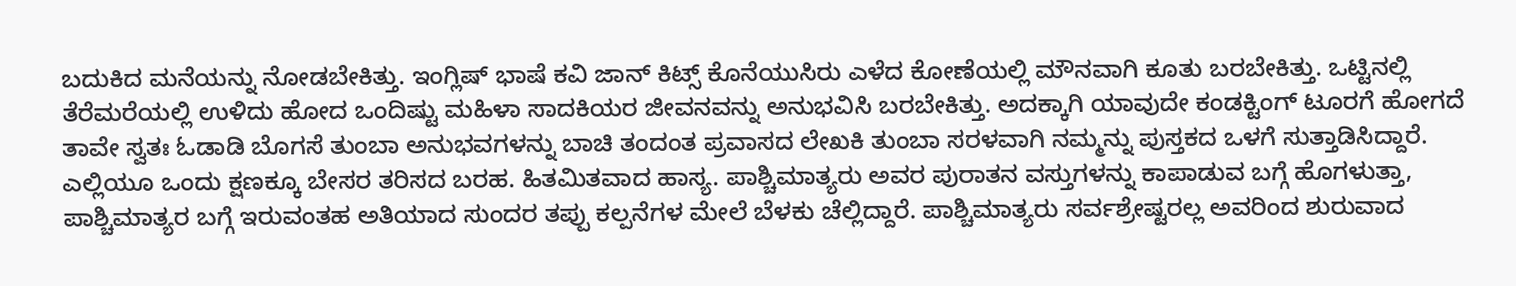ಬದುಕಿದ ಮನೆಯನ್ನು ನೋಡಬೇಕಿತ್ತು. ಇಂಗ್ಲಿಷ್ ಭಾಷೆ ಕವಿ ಜಾನ್ ಕಿಟ್ಸ್ ಕೊನೆಯುಸಿರು ಎಳೆದ ಕೋಣೆಯಲ್ಲಿ ಮೌನವಾಗಿ ಕೂತು ಬರಬೇಕಿತ್ತು. ಒಟ್ಟಿನಲ್ಲಿ ತೆರೆಮರೆಯಲ್ಲಿ ಉಳಿದು ಹೋದ ಒಂದಿಷ್ಟು ಮಹಿಳಾ ಸಾದಕಿಯರ ಜೀವನವನ್ನು ಅನುಭವಿಸಿ ಬರಬೇಕಿತ್ತು. ಅದಕ್ಕಾಗಿ ಯಾವುದೇ ಕಂಡಕ್ಟಿಂಗ್ ಟೂರಗೆ ಹೋಗದೆ ತಾವೇ ಸ್ವತಃ ಓಡಾಡಿ ಬೊಗಸೆ ತುಂಬಾ ಅನುಭವಗಳನ್ನು ಬಾಚಿ ತಂದಂತ ಪ್ರವಾಸದ ಲೇಖಕಿ ತುಂಬಾ ಸರಳವಾಗಿ ನಮ್ಮನ್ನು ಪುಸ್ತಕದ ಒಳಗೆ ಸುತ್ತಾಡಿಸಿದ್ದಾರೆ. ಎಲ್ಲಿಯೂ ಒಂದು ಕ್ಷಣಕ್ಕೂ ಬೇಸರ ತರಿಸದ ಬರಹ. ಹಿತಮಿತವಾದ ಹಾಸ್ಯ. ಪಾಶ್ಚಿಮಾತ್ಯರು ಅವರ ಪುರಾತನ ವಸ್ತುಗಳನ್ನು ಕಾಪಾಡುವ ಬಗ್ಗೆ ಹೊಗಳುತ್ತಾ, ಪಾಶ್ಚಿಮಾತ್ಯರ ಬಗ್ಗೆ ಇರುವಂತಹ ಅತಿಯಾದ ಸುಂದರ ತಪ್ಪು ಕಲ್ಪನೆಗಳ ಮೇಲೆ ಬೆಳಕು ಚೆಲ್ಲಿದ್ದಾರೆ. ಪಾಶ್ಚಿಮಾತ್ಯರು ಸರ್ವಶ್ರೇಷ್ಟರಲ್ಲ ಅವರಿಂದ ಶುರುವಾದ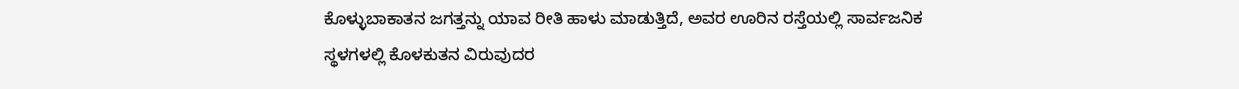ಕೊಳ್ಳುಬಾಕಾತನ ಜಗತ್ತನ್ನು ಯಾವ ರೀತಿ ಹಾಳು ಮಾಡುತ್ತಿದೆ, ಅವರ ಊರಿನ ರಸ್ತೆಯಲ್ಲಿ ಸಾರ್ವಜನಿಕ ಸ್ಥಳಗಳಲ್ಲಿ ಕೊಳಕುತನ ವಿರುವುದರ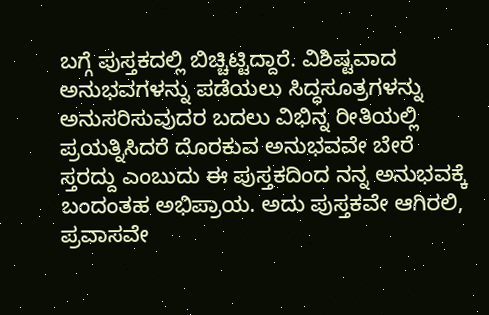ಬಗ್ಗೆ ಪುಸ್ತಕದಲ್ಲಿ ಬಿಚ್ಚಿಟ್ಟಿದ್ದಾರೆ. ವಿಶಿಷ್ಟವಾದ ಅನುಭವಗಳನ್ನು ಪಡೆಯಲು ಸಿದ್ಧಸೂತ್ರಗಳನ್ನು ಅನುಸರಿಸುವುದರ ಬದಲು ವಿಭಿನ್ನ ರೀತಿಯಲ್ಲಿ ಪ್ರಯತ್ನಿಸಿದರೆ ದೊರಕುವ ಅನುಭವವೇ ಬೇರೆ ಸ್ತರದ್ದು ಎಂಬುದು ಈ ಪುಸ್ತಕದಿಂದ ನನ್ನ ಅನುಭವಕ್ಕೆ ಬಂದಂತಹ ಅಭಿಪ್ರಾಯ. ಅದು ಪುಸ್ತಕವೇ ಆಗಿರಲಿ, ಪ್ರವಾಸವೇ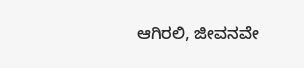ಆಗಿರಲಿ, ಜೀವನವೇ